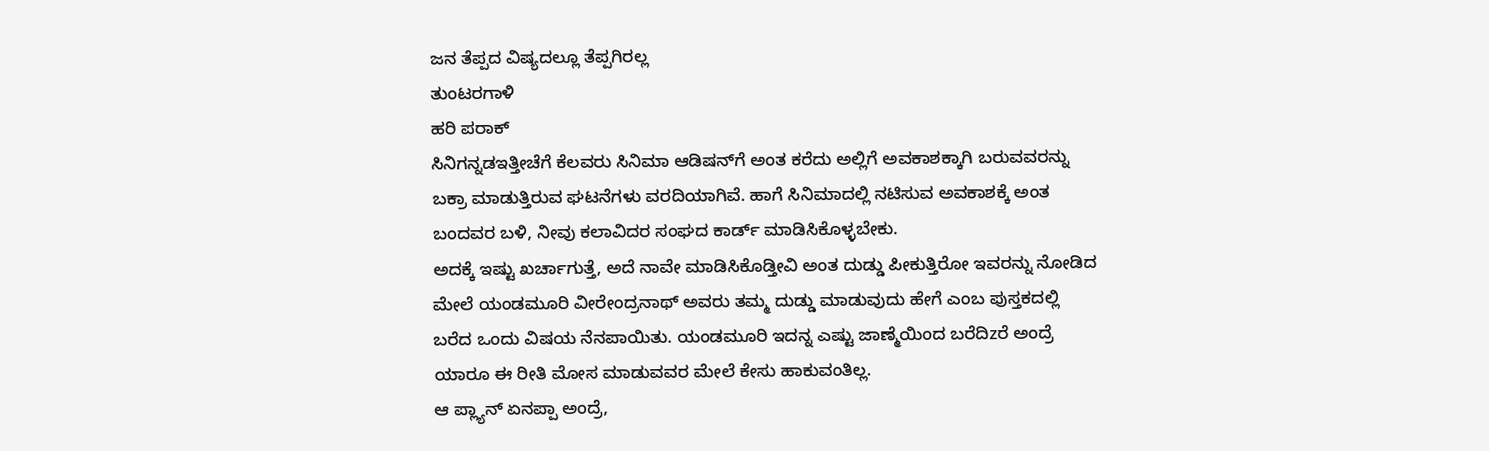ಜನ ತೆಪ್ಪದ ವಿಷ್ಯದಲ್ಲೂ ತೆಪ್ಪಗಿರಲ್ಲ
ತುಂಟರಗಾಳಿ
ಹರಿ ಪರಾಕ್‌
ಸಿನಿಗನ್ನಡಇತ್ತೀಚೆಗೆ ಕೆಲವರು ಸಿನಿಮಾ ಆಡಿಷನ್‌ಗೆ ಅಂತ ಕರೆದು ಅಲ್ಲಿಗೆ ಅವಕಾಶಕ್ಕಾಗಿ ಬರುವವರನ್ನು ಬಕ್ರಾ ಮಾಡುತ್ತಿರುವ ಘಟನೆಗಳು ವರದಿಯಾಗಿವೆ. ಹಾಗೆ ಸಿನಿಮಾದಲ್ಲಿ ನಟಿಸುವ ಅವಕಾಶಕ್ಕೆ ಅಂತ ಬಂದವರ ಬಳಿ, ನೀವು ಕಲಾವಿದರ ಸಂಘದ ಕಾರ್ಡ್ ಮಾಡಿಸಿಕೊಳ್ಳಬೇಕು.
ಅದಕ್ಕೆ ಇಷ್ಟು ಖರ್ಚಾಗುತ್ತೆ, ಅದೆ ನಾವೇ ಮಾಡಿಸಿಕೊಡ್ತೀವಿ ಅಂತ ದುಡ್ಡು ಪೀಕುತ್ತಿರೋ ಇವರನ್ನು ನೋಡಿದ ಮೇಲೆ ಯಂಡಮೂರಿ ವೀರೇಂದ್ರನಾಥ್ ಅವರು ತಮ್ಮ ದುಡ್ಡು ಮಾಡುವುದು ಹೇಗೆ ಎಂಬ ಪುಸ್ತಕದಲ್ಲಿ ಬರೆದ ಒಂದು ವಿಷಯ ನೆನಪಾಯಿತು. ಯಂಡಮೂರಿ ಇದನ್ನ ಎಷ್ಟು ಜಾಣ್ಮೆಯಿಂದ ಬರೆದಿzರೆ ಅಂದ್ರೆ ಯಾರೂ ಈ ರೀತಿ ಮೋಸ ಮಾಡುವವರ ಮೇಲೆ ಕೇಸು ಹಾಕುವಂತಿಲ್ಲ.
ಆ ಪ್ಲ್ಯಾನ್ ಏನಪ್ಪಾ ಅಂದ್ರೆ,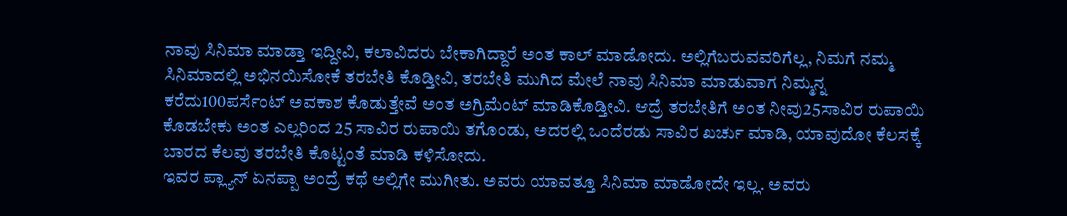ನಾವು ಸಿನಿಮಾ ಮಾಡ್ತಾ ಇದ್ದೀವಿ, ಕಲಾವಿದರು ಬೇಕಾಗಿದ್ದಾರೆ ಅಂತ ಕಾಲ್ ಮಾಡೋದು. ಅಲ್ಲಿಗೆಬರುವವರಿಗೆಲ್ಲ, ನಿಮಗೆ ನಮ್ಮ ಸಿನಿಮಾದಲ್ಲಿ ಅಭಿನಯಿಸೋಕೆ ತರಬೇತಿ ಕೊಡ್ತೀವಿ, ತರಬೇತಿ ಮುಗಿದ ಮೇಲೆ ನಾವು ಸಿನಿಮಾ ಮಾಡುವಾಗ ನಿಮ್ಮನ್ನ ಕರೆದು100ಪರ್ಸೆಂಟ್ ಅವಕಾಶ ಕೊಡುತ್ತೇವೆ ಅಂತ ಅಗ್ರಿಮೆಂಟ್ ಮಾಡಿಕೊಡ್ತೀವಿ. ಆದ್ರೆ ತರಬೇತಿಗೆ ಅಂತ ನೀವು25ಸಾವಿರ ರುಪಾಯಿ ಕೊಡಬೇಕು ಅಂತ ಎಲ್ಲರಿಂದ 25 ಸಾವಿರ ರುಪಾಯಿ ತಗೊಂಡು, ಅದರಲ್ಲಿ ಒಂದೆರಡು ಸಾವಿರ ಖರ್ಚು ಮಾಡಿ, ಯಾವುದೋ ಕೆಲಸಕ್ಕೆ ಬಾರದ ಕೆಲವು ತರಬೇತಿ ಕೊಟ್ಟಂತೆ ಮಾಡಿ ಕಳಿಸೋದು.
ಇವರ ಪ್ಲ್ಯಾನ್ ಏನಪ್ಪಾ ಅಂದ್ರೆ ಕಥೆ ಅಲ್ಲಿಗೇ ಮುಗೀತು. ಅವರು ಯಾವತ್ತೂ ಸಿನಿಮಾ ಮಾಡೋದೇ ಇಲ್ಲ. ಅವರು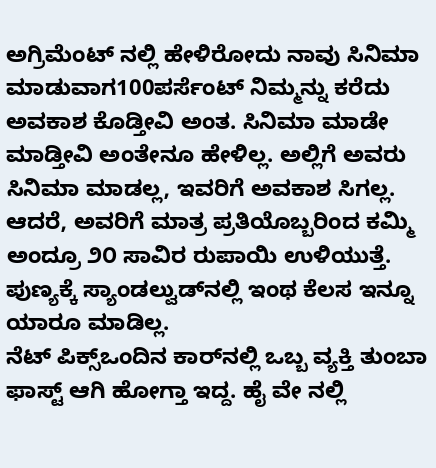ಅಗ್ರಿಮೆಂಟ್‌ ನಲ್ಲಿ ಹೇಳಿರೋದು ನಾವು ಸಿನಿಮಾ ಮಾಡುವಾಗ100ಪರ್ಸೆಂಟ್ ನಿಮ್ಮನ್ನು ಕರೆದು ಅವಕಾಶ ಕೊಡ್ತೀವಿ ಅಂತ. ಸಿನಿಮಾ ಮಾಡೇ ಮಾಡ್ತೀವಿ ಅಂತೇನೂ ಹೇಳಿಲ್ಲ. ಅಲ್ಲಿಗೆ ಅವರು ಸಿನಿಮಾ ಮಾಡಲ್ಲ, ಇವರಿಗೆ ಅವಕಾಶ ಸಿಗಲ್ಲ. ಆದರೆ, ಅವರಿಗೆ ಮಾತ್ರ ಪ್ರತಿಯೊಬ್ಬರಿಂದ ಕಮ್ಮಿ ಅಂದ್ರೂ ೨೦ ಸಾವಿರ ರುಪಾಯಿ ಉಳಿಯುತ್ತೆ. ಪುಣ್ಯಕ್ಕೆ ಸ್ಯಾಂಡಲ್ವುಡ್‌ನಲ್ಲಿ ಇಂಥ ಕೆಲಸ ಇನ್ನೂ ಯಾರೂ ಮಾಡಿಲ್ಲ.
ನೆಟ್ ಪಿಕ್ಸ್ಒಂದಿನ ಕಾರ್‌ನಲ್ಲಿ ಒಬ್ಬ ವ್ಯಕ್ತಿ ತುಂಬಾ ಫಾಸ್ಟ್ ಆಗಿ ಹೋಗ್ತಾ ಇದ್ದ. ಹೈ ವೇ ನಲ್ಲಿ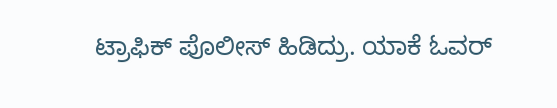ಟ್ರಾಫಿಕ್ ಪೊಲೀಸ್ ಹಿಡಿದ್ರು. ಯಾಕೆ ಓವರ್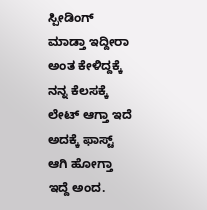ಸ್ಪೀಡಿಂಗ್ ಮಾಡ್ತಾ ಇದ್ದೀರಾ ಅಂತ ಕೇಳಿದ್ದಕ್ಕೆ ನನ್ನ ಕೆಲಸಕ್ಕೆ ಲೇಟ್ ಆಗ್ತಾ ಇದೆ ಅದಕ್ಕೆ ಫಾಸ್ಟ್ ಆಗಿ ಹೋಗ್ತಾ ಇದ್ದೆ ಅಂದ.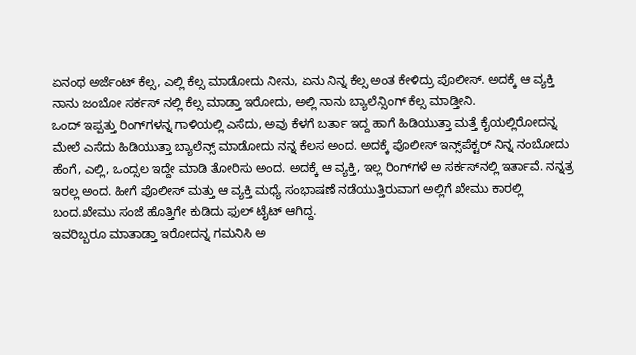ಏನಂಥ ಅರ್ಜೆಂಟ್ ಕೆಲ್ಸ, ಎಲ್ಲಿ ಕೆಲ್ಸ ಮಾಡೋದು ನೀನು, ಏನು ನಿನ್ನ ಕೆಲ್ಸ ಅಂತ ಕೇಳಿದ್ರು ಪೊಲೀಸ್. ಅದಕ್ಕೆ ಆ ವ್ಯಕ್ತಿ ನಾನು ಜಂಬೋ ಸರ್ಕಸ್ ನಲ್ಲಿ ಕೆಲ್ಸ ಮಾಡ್ತಾ ಇರೋದು, ಅಲ್ಲಿ ನಾನು ಬ್ಯಾಲೆನ್ಸಿಂಗ್ ಕೆಲ್ಸ ಮಾಡ್ತೀನಿ.
ಒಂದ್ ಇಪ್ಪತ್ತು ರಿಂಗ್‌ಗಳನ್ನ ಗಾಳಿಯಲ್ಲಿ ಎಸೆದು, ಅವು ಕೆಳಗೆ ಬರ್ತಾ ಇದ್ದ ಹಾಗೆ ಹಿಡಿಯುತ್ತಾ ಮತ್ತೆ ಕೈಯಲ್ಲಿರೋದನ್ನ ಮೇಲೆ ಎಸೆದು ಹಿಡಿಯುತ್ತಾ ಬ್ಯಾಲೆನ್ಸ್ ಮಾಡೋದು ನನ್ನ ಕೆಲಸ ಅಂದ. ಅದಕ್ಕೆ ಪೊಲೀಸ್ ಇನ್ಸ್‌ಪೆಕ್ಟರ್ ನಿನ್ನ ನಂಬೋದು ಹೆಂಗೆ, ಎಲ್ಲಿ, ಒಂದ್ಸಲ ಇದ್ದೇ ಮಾಡಿ ತೋರಿಸು ಅಂದ. ಅದಕ್ಕೆ ಆ ವ್ಯಕ್ತಿ, ಇಲ್ಲ ರಿಂಗ್‌ಗಳೆ ಅ ಸರ್ಕಸ್‌ನಲ್ಲಿ ಇರ್ತಾವೆ. ನನ್ನತ್ರ ಇರಲ್ಲ ಅಂದ. ಹೀಗೆ ಪೊಲೀಸ್ ಮತ್ತು ಆ ವ್ಯಕ್ತಿ ಮಧ್ಯೆ ಸಂಭಾಷಣೆ ನಡೆಯುತ್ತಿರುವಾಗ ಅಲ್ಲಿಗೆ ಖೇಮು ಕಾರಲ್ಲಿ ಬಂದ.ಖೇಮು ಸಂಜೆ ಹೊತ್ತಿಗೇ ಕುಡಿದು ಫುಲ್ ಟೈಟ್ ಆಗಿದ್ದ.
ಇವರಿಬ್ಬರೂ ಮಾತಾಡ್ತಾ ಇರೋದನ್ನ ಗಮನಿಸಿ ಅ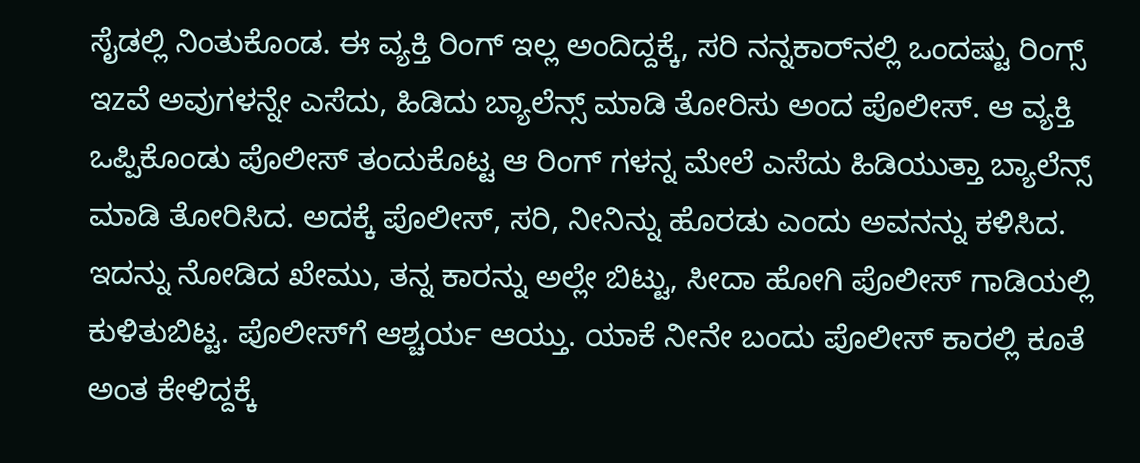ಸೈಡಲ್ಲಿ ನಿಂತುಕೊಂಡ. ಈ ವ್ಯಕ್ತಿ ರಿಂಗ್ ಇಲ್ಲ ಅಂದಿದ್ದಕ್ಕೆ, ಸರಿ ನನ್ನಕಾರ್‌ನಲ್ಲಿ ಒಂದಷ್ಟು ರಿಂಗ್ಸ್ ಇzವೆ ಅವುಗಳನ್ನೇ ಎಸೆದು, ಹಿಡಿದು ಬ್ಯಾಲೆನ್ಸ್ ಮಾಡಿ ತೋರಿಸು ಅಂದ ಪೊಲೀಸ್. ಆ ವ್ಯಕ್ತಿ ಒಪ್ಪಿಕೊಂಡು ಪೊಲೀಸ್ ತಂದುಕೊಟ್ಟ ಆ ರಿಂಗ್ ಗಳನ್ನ ಮೇಲೆ ಎಸೆದು ಹಿಡಿಯುತ್ತಾ ಬ್ಯಾಲೆನ್ಸ್ ಮಾಡಿ ತೋರಿಸಿದ. ಅದಕ್ಕೆ ಪೊಲೀಸ್, ಸರಿ, ನೀನಿನ್ನು ಹೊರಡು ಎಂದು ಅವನನ್ನು ಕಳಿಸಿದ.
ಇದನ್ನು ನೋಡಿದ ಖೇಮು, ತನ್ನ ಕಾರನ್ನು ಅಲ್ಲೇ ಬಿಟ್ಟು, ಸೀದಾ ಹೋಗಿ ಪೊಲೀಸ್ ಗಾಡಿಯಲ್ಲಿ ಕುಳಿತುಬಿಟ್ಟ. ಪೊಲೀಸ್‌ಗೆ ಆಶ್ಚರ್ಯ ಆಯ್ತು. ಯಾಕೆ ನೀನೇ ಬಂದು ಪೊಲೀಸ್ ಕಾರಲ್ಲಿ ಕೂತೆ ಅಂತ ಕೇಳಿದ್ದಕ್ಕೆ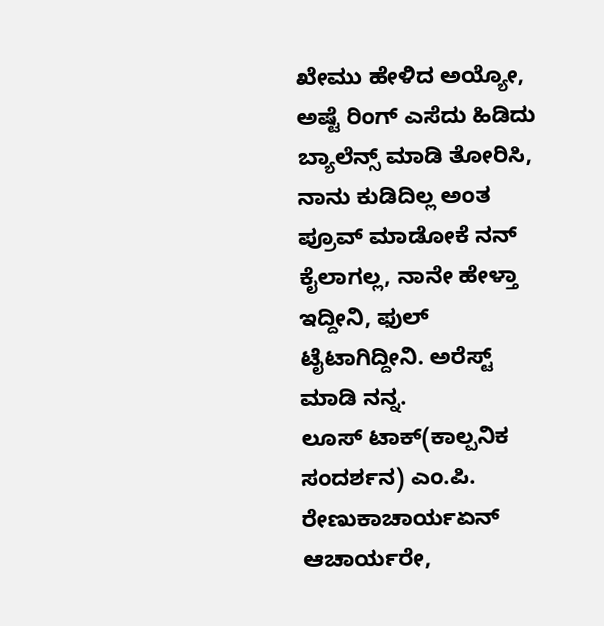ಖೇಮು ಹೇಳಿದ ಅಯ್ಯೋ, ಅಷ್ಟೆ ರಿಂಗ್ ಎಸೆದು ಹಿಡಿದು ಬ್ಯಾಲೆನ್ಸ್ ಮಾಡಿ ತೋರಿಸಿ, ನಾನು ಕುಡಿದಿಲ್ಲ ಅಂತ ಪ್ರೂವ್ ಮಾಡೋಕೆ ನನ್ ಕೈಲಾಗಲ್ಲ, ನಾನೇ ಹೇಳ್ತಾ ಇದ್ದೀನಿ, ಫುಲ್ ಟೈಟಾಗಿದ್ದೀನಿ. ಅರೆಸ್ಟ್ ಮಾಡಿ ನನ್ನ.
ಲೂಸ್ ಟಾಕ್(ಕಾಲ್ಪನಿಕ ಸಂದರ್ಶನ) ಎಂ.ಪಿ. ರೇಣುಕಾಚಾರ್ಯಏನ್ ಆಚಾರ್ಯರೇ,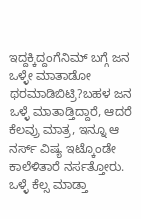ಇದ್ದಕ್ಕಿದ್ದಂಗೆನಿಮ್ ಬಗ್ಗೆ ಜನ ಒಳ್ಳೇ ಮಾತಾಡೋ ಥರಮಾಡಿಬಿಟ್ರಿ?ಬಹಳ ಜನ ಒಳ್ಳೆ ಮಾತಾಡ್ತಿದ್ದಾರೆ, ಆದರೆ ಕೆಲವ್ರು ಮಾತ್ರ, ಇನ್ನೂ ಆ ನರ್ಸ್ ವಿಷ್ಯ ಇಟ್ಕೊಂಡೇ ಕಾಲೆಳಿತಾರೆ ನರ್ಸತ್ತೋರು.
ಒಳ್ಳೆ ಕೆಲ್ಸ ಮಾಡ್ತಾ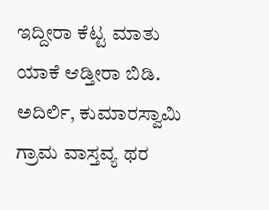ಇದ್ದೀರಾ ಕೆಟ್ಟ ಮಾತು ಯಾಕೆ ಆಡ್ತೀರಾ ಬಿಡಿ. ಅದಿರ್ಲಿ, ಕುಮಾರಸ್ವಾಮಿ ಗ್ರಾಮ ವಾಸ್ತವ್ಯ ಥರ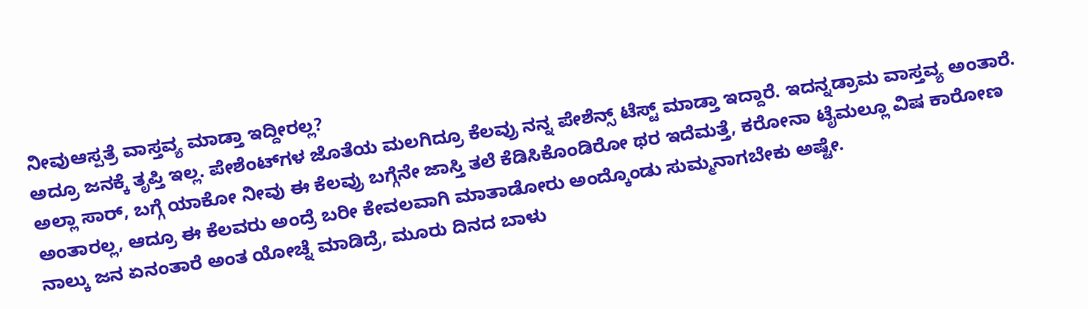ನೀವುಆಸ್ಪತ್ರೆ ವಾಸ್ತವ್ಯ ಮಾಡ್ತಾ ಇದ್ದೀರಲ್ಲ?
ಅದ್ರೂ ಜನಕ್ಕೆ ತೃಪ್ತಿ ಇಲ್ಲ. ಪೇಶೆಂಟ್‌ಗಳ ಜೊತೆಯ ಮಲಗಿದ್ರೂ ಕೆಲವ್ರು ನನ್ನ ಪೇಶೆನ್ಸ್ ಟೆಸ್ಟ್ ಮಾಡ್ತಾ ಇದ್ದಾರೆ. ಇದನ್ನಡ್ರಾಮ ವಾಸ್ತವ್ಯ ಅಂತಾರೆ.
ಅಲ್ಲಾ ಸಾರ್, ಬಗ್ಗೆ ಯಾಕೋ ನೀವು ಈ ಕೆಲವ್ರು ಬಗ್ಗೆನೇ ಜಾಸ್ತಿ ತಲೆ ಕೆಡಿಸಿಕೊಂಡಿರೋ ಥರ ಇದೆಮತ್ತೆ, ಕರೋನಾ ಟೈಮಲ್ಲೂ ವಿಷ ಕಾರೋಣ ಅಂತಾರಲ್ಲ, ಆದ್ರೂ ಈ ಕೆಲವರು ಅಂದ್ರೆ ಬರೀ ಕೇವಲವಾಗಿ ಮಾತಾಡೋರು ಅಂದ್ಕೊಂಡು ಸುಮ್ಮನಾಗಬೇಕು ಅಷ್ಟೇ.
ನಾಲ್ಕು ಜನ ಏನಂತಾರೆ ಅಂತ ಯೋಚ್ನೆ ಮಾಡಿದ್ರೆ, ಮೂರು ದಿನದ ಬಾಳು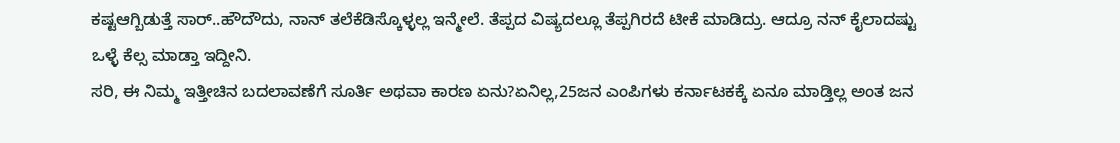ಕಷ್ಟಆಗ್ಬಿಡುತ್ತೆ ಸಾರ್..ಹೌದೌದು, ನಾನ್ ತಲೆಕೆಡಿಸ್ಕೊಳ್ಳಲ್ಲ ಇನ್ಮೇಲೆ. ತೆಪ್ಪದ ವಿಷ್ಯದಲ್ಲೂ ತೆಪ್ಪಗಿರದೆ ಟೀಕೆ ಮಾಡಿದ್ರು. ಆದ್ರೂ ನನ್ ಕೈಲಾದಷ್ಟು ಒಳ್ಳೆ ಕೆಲ್ಸ ಮಾಡ್ತಾ ಇದ್ದೀನಿ.
ಸರಿ, ಈ ನಿಮ್ಮ ಇತ್ತೀಚಿನ ಬದಲಾವಣೆಗೆ ಸೂರ್ತಿ ಅಥವಾ ಕಾರಣ ಏನು?ಏನಿಲ್ಲ,25ಜನ ಎಂಪಿಗಳು ಕರ್ನಾಟಕಕ್ಕೆ ಏನೂ ಮಾಡ್ತಿಲ್ಲ ಅಂತ ಜನ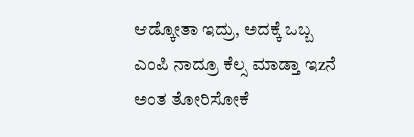ಆಡ್ಕೋತಾ ಇದ್ರು, ಅದಕ್ಕೆ ಒಬ್ಬ ಎಂಪಿ ನಾದ್ರೂ ಕೆಲ್ಸ ಮಾಡ್ತಾ ಇzನೆ ಅಂತ ತೋರಿಸೋಕೆ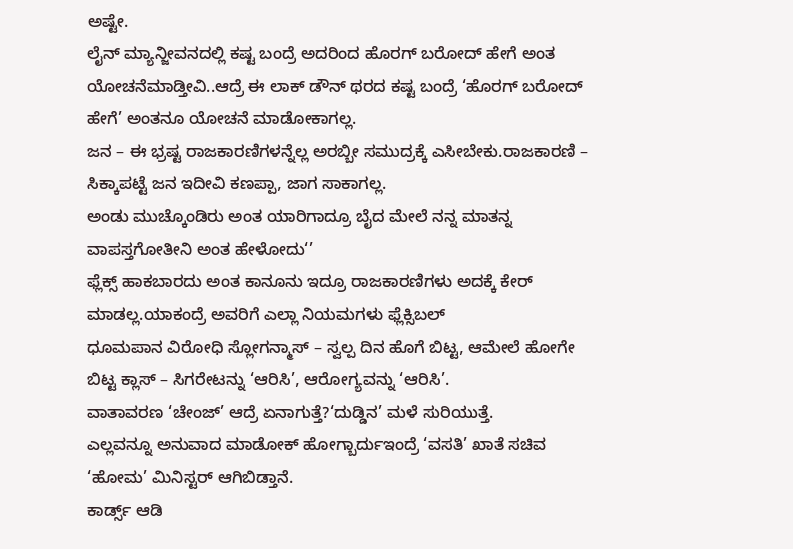ಅಷ್ಟೇ.
ಲೈನ್ ಮ್ಯಾನ್ಜೀವನದಲ್ಲಿ ಕಷ್ಟ ಬಂದ್ರೆ ಅದರಿಂದ ಹೊರಗ್ ಬರೋದ್ ಹೇಗೆ ಅಂತ ಯೋಚನೆಮಾಡ್ತೀವಿ..ಆದ್ರೆ ಈ ಲಾಕ್ ಡೌನ್ ಥರದ ಕಷ್ಟ ಬಂದ್ರೆ ‘ಹೊರಗ್ ಬರೋದ್ ಹೇಗೆ’ ಅಂತನೂ ಯೋಚನೆ ಮಾಡೋಕಾಗಲ್ಲ.
ಜನ – ಈ ಭ್ರಷ್ಟ ರಾಜಕಾರಣಿಗಳನ್ನೆಲ್ಲ ಅರಬ್ಬೀ ಸಮುದ್ರಕ್ಕೆ ಎಸೀಬೇಕು.ರಾಜಕಾರಣಿ – ಸಿಕ್ಕಾಪಟ್ಟೆ ಜನ ಇದೀವಿ ಕಣಪ್ಪಾ, ಜಾಗ ಸಾಕಾಗಲ್ಲ.
ಅಂಡು ಮುಚ್ಕೊಂಡಿರು ಅಂತ ಯಾರಿಗಾದ್ರೂ ಬೈದ ಮೇಲೆ ನನ್ನ ಮಾತನ್ನ ವಾಪಸ್ತಗೋತೀನಿ ಅಂತ ಹೇಳೋದು‘’
ಫ್ಲೆಕ್ಸ್ ಹಾಕಬಾರದು ಅಂತ ಕಾನೂನು ಇದ್ರೂ ರಾಜಕಾರಣಿಗಳು ಅದಕ್ಕೆ ಕೇರ್ ಮಾಡಲ್ಲ.ಯಾಕಂದ್ರೆ ಅವರಿಗೆ ಎಲ್ಲಾ ನಿಯಮಗಳು ಫ್ಲೆಕ್ಸಿಬಲ್
ಧೂಮಪಾನ ವಿರೋಧಿ ಸ್ಲೋಗನ್ಮಾಸ್ – ಸ್ವಲ್ಪ ದಿನ ಹೊಗೆ ಬಿಟ್ಟ, ಆಮೇಲೆ ಹೋಗೇ ಬಿಟ್ಟ ಕ್ಲಾಸ್ – ಸಿಗರೇಟನ್ನು ‘ಆರಿಸಿ’, ಆರೋಗ್ಯವನ್ನು ‘ಆರಿಸಿ’.
ವಾತಾವರಣ ‘ಚೇಂಜ್’ ಆದ್ರೆ ಏನಾಗುತ್ತೆ?‘ದುಡ್ಡಿನ’ ಮಳೆ ಸುರಿಯುತ್ತೆ.
ಎಲ್ಲವನ್ನೂ ಅನುವಾದ ಮಾಡೋಕ್ ಹೋಗ್ಬಾರ್ದುಇಂದ್ರೆ ‘ವಸತಿ’ ಖಾತೆ ಸಚಿವ ‘ಹೋಮ’ ಮಿನಿಸ್ಟರ್ ಆಗಿಬಿಡ್ತಾನೆ.
ಕಾರ್ಡ್ಸ್ ಆಡಿ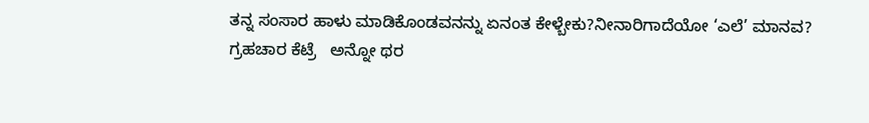ತನ್ನ ಸಂಸಾರ ಹಾಳು ಮಾಡಿಕೊಂಡವನನ್ನು ಏನಂತ ಕೇಳ್ಬೇಕು?ನೀನಾರಿಗಾದೆಯೋ ‘ಎಲೆ’ ಮಾನವ?
ಗ್ರಹಚಾರ ಕೆಟ್ರೆ   ಅನ್ನೋ ಥರ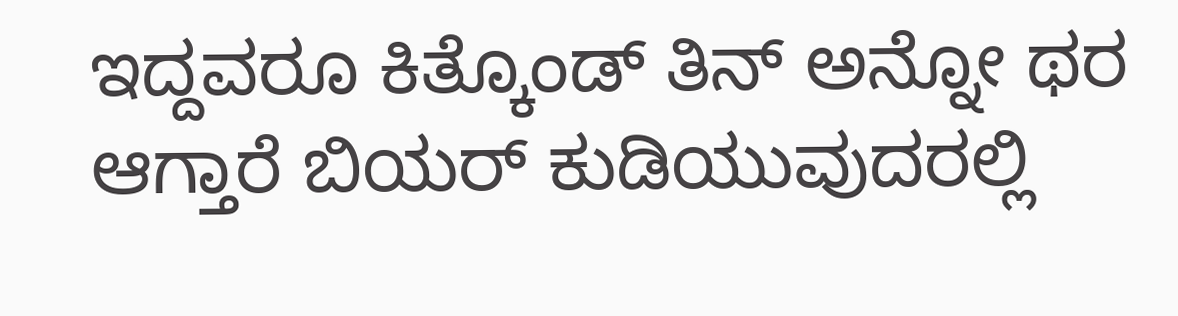ಇದ್ದವರೂ ಕಿತ್ಕೊಂಡ್ ತಿನ್ ಅನ್ನೋ ಥರ ಆಗ್ತಾರೆ ಬಿಯರ್ ಕುಡಿಯುವುದರಲ್ಲಿ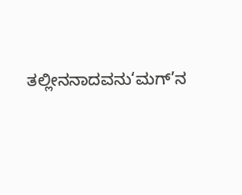ತಲ್ಲೀನನಾದವನು‘ಮಗ್’ನ